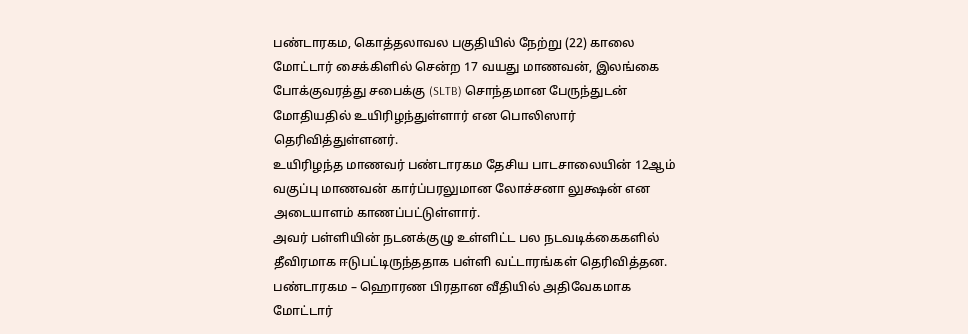பண்டாரகம, கொத்தலாவல பகுதியில் நேற்று (22) காலை மோட்டார் சைக்கிளில் சென்ற 17 வயது மாணவன், இலங்கை போக்குவரத்து சபைக்கு (SLTB) சொந்தமான பேருந்துடன் மோதியதில் உயிரிழந்துள்ளார் என பொலிஸார் தெரிவித்துள்ளனர்.
உயிரிழந்த மாணவர் பண்டாரகம தேசிய பாடசாலையின் 12ஆம் வகுப்பு மாணவன் கார்ப்பரலுமான லோச்சனா லுக்ஷன் என அடையாளம் காணப்பட்டுள்ளார்.
அவர் பள்ளியின் நடனக்குழு உள்ளிட்ட பல நடவடிக்கைகளில் தீவிரமாக ஈடுபட்டிருந்ததாக பள்ளி வட்டாரங்கள் தெரிவித்தன.
பண்டாரகம – ஹொரண பிரதான வீதியில் அதிவேகமாக மோட்டார்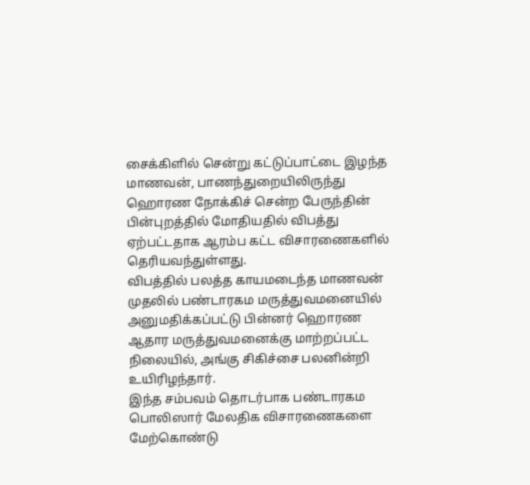சைக்கிளில் சென்று கட்டுப்பாட்டை இழந்த மாணவன், பாணந்துறையிலிருந்து ஹொரண நோக்கிச் சென்ற பேருந்தின் பின்புறத்தில் மோதியதில் விபத்து ஏற்பட்டதாக ஆரம்ப கட்ட விசாரணைகளில் தெரியவந்துள்ளது.
விபத்தில் பலத்த காயமடைந்த மாணவன் முதலில் பண்டாரகம மருத்துவமனையில் அனுமதிக்கப்பட்டு பின்னர் ஹொரண ஆதார மருத்துவமனைக்கு மாற்றப்பட்ட நிலையில், அங்கு சிகிச்சை பலனின்றி உயிரிழந்தார்.
இந்த சம்பவம் தொடர்பாக பண்டாரகம பொலிஸார் மேலதிக விசாரணைகளை மேற்கொண்டு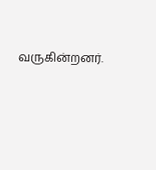வருகின்றனர்.